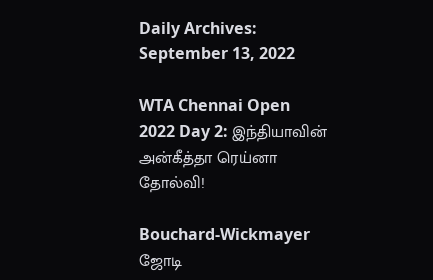Daily Archives: September 13, 2022

WTA Chennai Open 2022 Day 2: இந்தியாவின் அன்கீத்தா ரெய்னா தோல்வி!

Bouchard-Wickmayer ஜோடி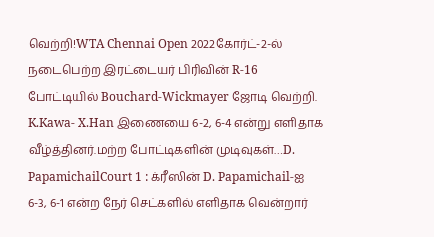வெற்றி!WTA Chennai Open 2022கோர்ட்-2-ல் நடைபெற்ற இரட்டையர் பிரிவின் R-16 போட்டியில் Bouchard-Wickmayer ஜோடி வெற்றி. K.Kawa- X.Han இணையை 6-2, 6-4 என்று எளிதாக வீழ்த்தினர்.மற்ற போட்டிகளின் முடிவுகள்…D. PapamichailCourt 1 : க்ரீஸின் D. Papamichail-ஐ 6-3, 6-1 என்ற நேர் செட்களில் எளிதாக வென்றார்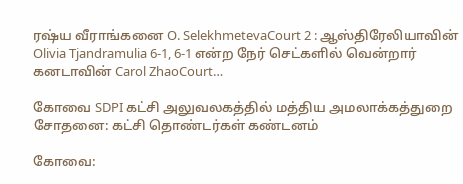ரஷ்ய வீராங்கனை O. SelekhmetevaCourt 2 : ஆஸ்திரேலியாவின் Olivia Tjandramulia 6-1, 6-1 என்ற நேர் செட்களில் வென்றார் கனடாவின் Carol ZhaoCourt…

கோவை SDPI கட்சி அலுவலகத்தில் மத்திய அமலாக்கத்துறை சோதனை: கட்சி தொண்டர்கள் கண்டனம்

கோவை: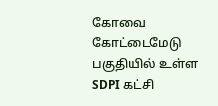கோவை கோட்டைமேடு பகுதியில் உள்ள SDPI கட்சி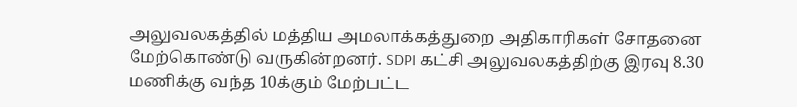அலுவலகத்தில் மத்திய அமலாக்கத்துறை அதிகாரிகள் சோதனை மேற்கொண்டு வருகின்றனர். SDPI கட்சி அலுவலகத்திற்கு இரவு 8.30 மணிக்கு வந்த 10க்கும் மேற்பட்ட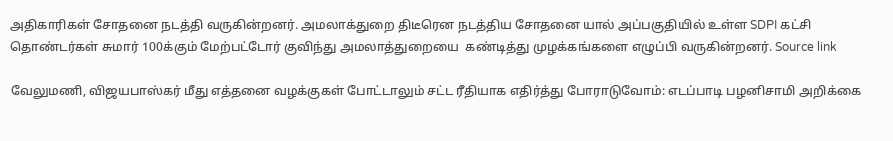அதிகாரிகள் சோதனை நடத்தி வருகின்றனர். அமலாக்துறை திடீரென நடத்திய சோதனை யால் அப்பகுதியில் உள்ள SDPI கட்சி தொண்டர்கள் சுமார் 100க்கும் மேற்பட்டோர் குவிந்து அமலாத்துறையை  கண்டித்து முழக்கங்களை எழுப்பி வருகின்றனர். Source link

வேலுமணி, விஜயபாஸ்கர் மீது எத்தனை வழக்குகள் போட்டாலும் சட்ட ரீதியாக எதிர்த்து போராடுவோம்: எடப்பாடி பழனிசாமி அறிக்கை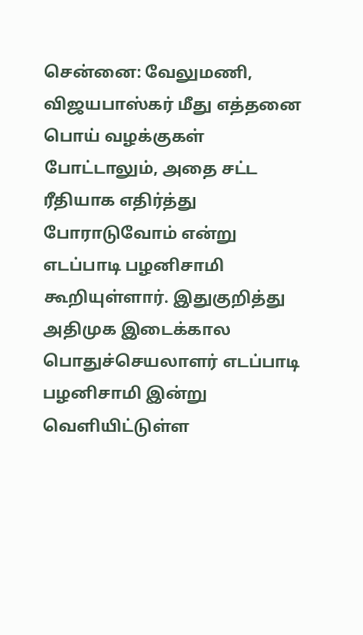சென்னை: வேலுமணி, விஜயபாஸ்கர் மீது எத்தனை பொய் வழக்குகள் போட்டாலும், அதை சட்ட ரீதியாக எதிர்த்து போராடுவோம் என்று எடப்பாடி பழனிசாமி கூறியுள்ளார். இதுகுறித்து அதிமுக இடைக்கால பொதுச்செயலாளர் எடப்பாடி பழனிசாமி இன்று வெளியிட்டுள்ள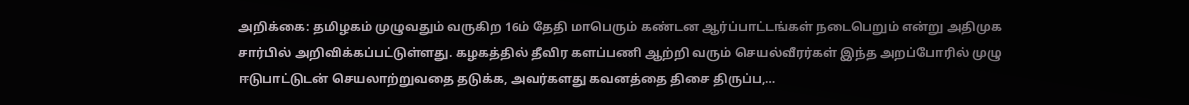அறிக்கை: தமிழகம் முழுவதும் வருகிற 16ம் தேதி மாபெரும் கண்டன ஆர்ப்பாட்டங்கள் நடைபெறும் என்று அதிமுக சார்பில் அறிவிக்கப்பட்டுள்ளது. கழகத்தில் தீவிர களப்பணி ஆற்றி வரும் செயல்வீரர்கள் இந்த அறப்போரில் முழு ஈடுபாட்டுடன் செயலாற்றுவதை தடுக்க, அவர்களது கவனத்தை திசை திருப்ப,…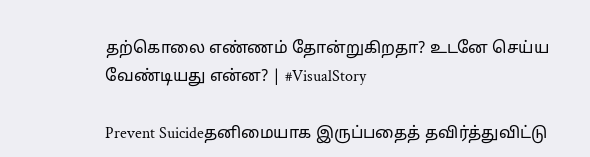தற்கொலை எண்ணம் தோன்றுகிறதா? உடனே செய்ய வேண்டியது என்ன? | #VisualStory

Prevent Suicideதனிமையாக இருப்பதைத் தவிர்த்துவிட்டு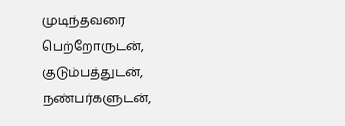முடிந்தவரை பெற்றோருடன், குடும்பத்துடன், நண்பர்களுடன்,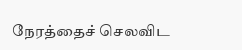நேரத்தைச் செலவிட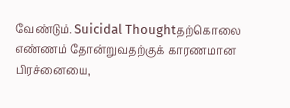வேண்டும். Suicidal Thoughtதற்கொலை எண்ணம் தோன்றுவதற்குக் காரணமான பிரச்னையை,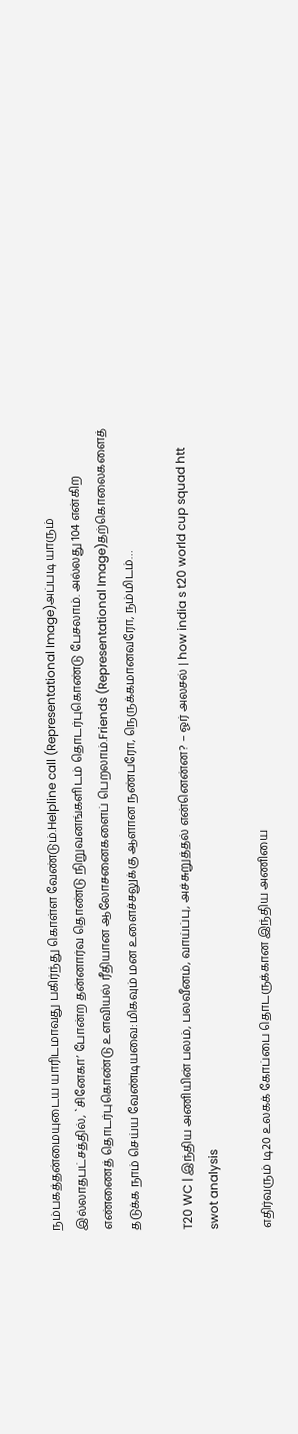நம்பகத்தன்மையுடைய யாரிடமாவது பகிர்ந்து கொள்ள வேண்டும்.Helpline call (Representational Image)அப்படி யாரும் இல்லாதபட்சத்தில், `சினேகா’ போன்ற தன்னார்வ தொண்டு நிறுவனங்களிடம் தொடர்புகொண்டு பேசலாம். அல்லது 104 என்கிற எண்ணைத் தொடர்புகொண்டு உளவியல் ரீதியான ஆலோசனைகளைப் பெறலாம்.Friends (Representational Image)தற்கொலைகளைத் தடுக்க நாம் செய்ய வேண்டியவை:மிகவும் மன உளைச்சலுக்கு ஆளான நண்பரோ, நெருக்கமானவரோ, நம்மிடம்…

T20 WC | இந்திய அணியின் பலம், பலவீனம், வாய்ப்பு, அச்சுறுத்தல் என்னென்ன? – ஓர் அலசல் | how india s t20 world cup squad htt swot analysis

எதிர்வரும் டி20 உலகக் கோப்பை தொடருக்கான இந்திய அணியை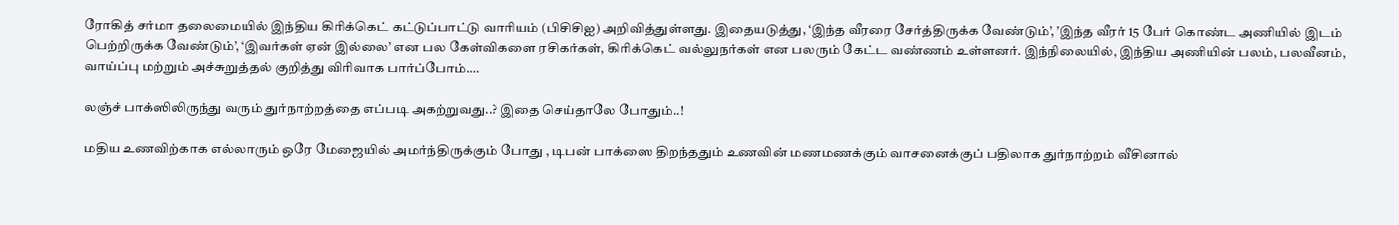ரோகித் சர்மா தலைமையில் இந்திய கிரிக்கெட் கட்டுப்பாட்டு வாரியம் (பிசிசிஐ) அறிவித்துள்ளது. இதையடுத்து, ‘இந்த வீரரை சேர்த்திருக்க வேண்டும்’, ’இந்த வீரர் 15 பேர் கொண்ட அணியில் இடம் பெற்றிருக்க வேண்டும்’, ‘இவர்கள் ஏன் இல்லை’ என பல கேள்விகளை ரசிகர்கள், கிரிக்கெட் வல்லுநர்கள் என பலரும் கேட்ட வண்ணம் உள்ளனர். இந்நிலையில், இந்திய அணியின் பலம், பலவீனம், வாய்ப்பு மற்றும் அச்சுறுத்தல் குறித்து விரிவாக பார்ப்போம்.…

லஞ்ச் பாக்ஸிலிருந்து வரும் துர்நாற்றத்தை எப்படி அகற்றுவது..? இதை செய்தாலே போதும்..!

மதிய உணவிற்காக எல்லாரும் ஒரே மேஜையில் அமர்ந்திருக்கும் போது , டிபன் பாக்ஸை திறந்ததும் உணவின் மணமணக்கும் வாசனைக்குப் பதிலாக துர்நாற்றம் வீசினால்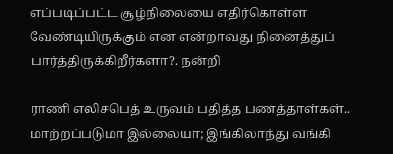எப்படிப்பட்ட சூழ்நிலையை எதிர்கொள்ள வேண்டியிருக்கும் என என்றாவது நினைத்துப் பார்த்திருக்கிறீர்களா?. நன்றி

ராணி எலிசபெத் உருவம் பதித்த பணத்தாள்கள்.. மாற்றப்படுமா இல்லையா; இங்கிலாந்து வங்கி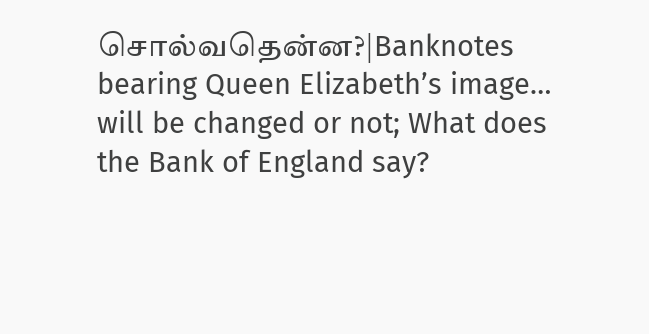சொல்வதென்ன?|Banknotes bearing Queen Elizabeth’s image… will be changed or not; What does the Bank of England say?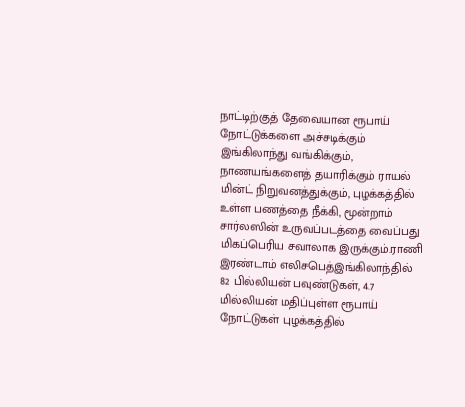நாட்டிற்குத் தேவையான ரூபாய் நோட்டுக்களை அச்சடிக்கும் இங்கிலாந்து வங்கிக்கும், நாணயங்களைத் தயாரிக்கும் ராயல் மின்ட் நிறுவனத்துக்கும், புழக்கத்தில் உள்ள பணத்தை நீக்கி, மூன்றாம் சார்லஸின் உருவப்படத்தை வைப்பது மிகப்பெரிய சவாலாக இருக்கும்.ராணி இரண்டாம் எலிசபெத்இங்கிலாந்தில் 82 பில்லியன் பவுண்டுகள், 4.7 மில்லியன் மதிப்புள்ள ரூபாய் நோட்டுகள் புழக்கத்தில்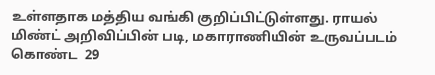உள்ளதாக மத்திய வங்கி குறிப்பிட்டுள்ளது. ராயல் மிண்ட் அறிவிப்பின் படி, மகாராணியின் உருவப்படம் கொண்ட  29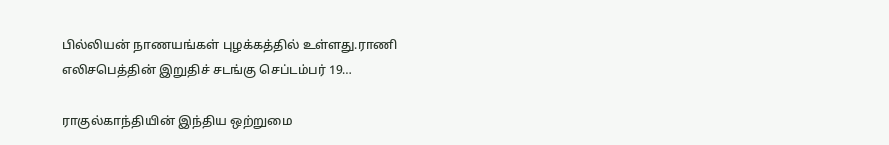பில்லியன் நாணயங்கள் புழக்கத்தில் உள்ளது.ராணி எலிசபெத்தின் இறுதிச் சடங்கு செப்டம்பர் 19…

ராகுல்காந்தியின் இந்திய ஒற்றுமை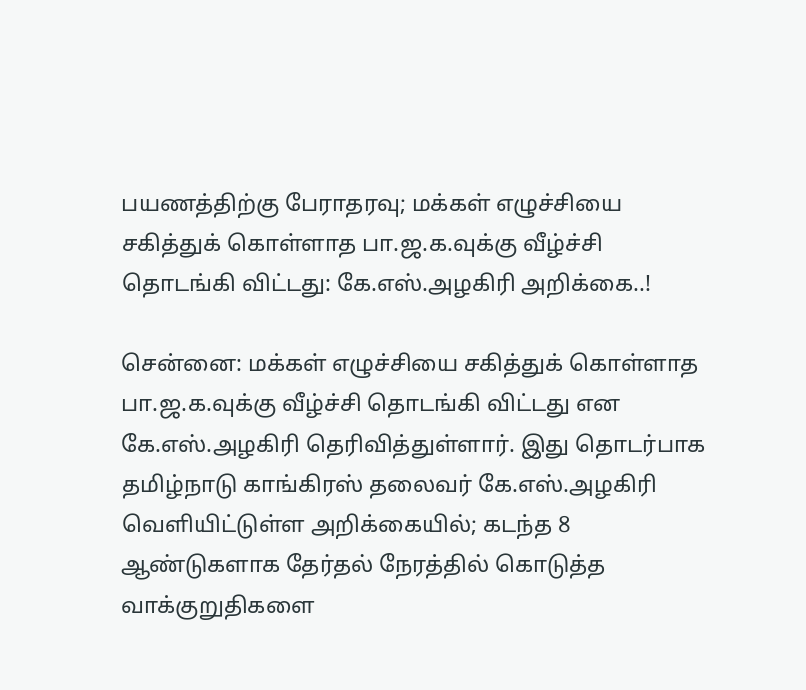பயணத்திற்கு பேராதரவு; மக்கள் எழுச்சியை சகித்துக் கொள்ளாத பா.ஜ.க.வுக்கு வீழ்ச்சி தொடங்கி விட்டது: கே.எஸ்.அழகிரி அறிக்கை..!

சென்னை: மக்கள் எழுச்சியை சகித்துக் கொள்ளாத பா.ஜ.க.வுக்கு வீழ்ச்சி தொடங்கி விட்டது என கே.எஸ்.அழகிரி தெரிவித்துள்ளார். இது தொடர்பாக தமிழ்நாடு காங்கிரஸ் தலைவர் கே.எஸ்.அழகிரி வெளியிட்டுள்ள அறிக்கையில்; கடந்த 8 ஆண்டுகளாக தேர்தல் நேரத்தில் கொடுத்த வாக்குறுதிகளை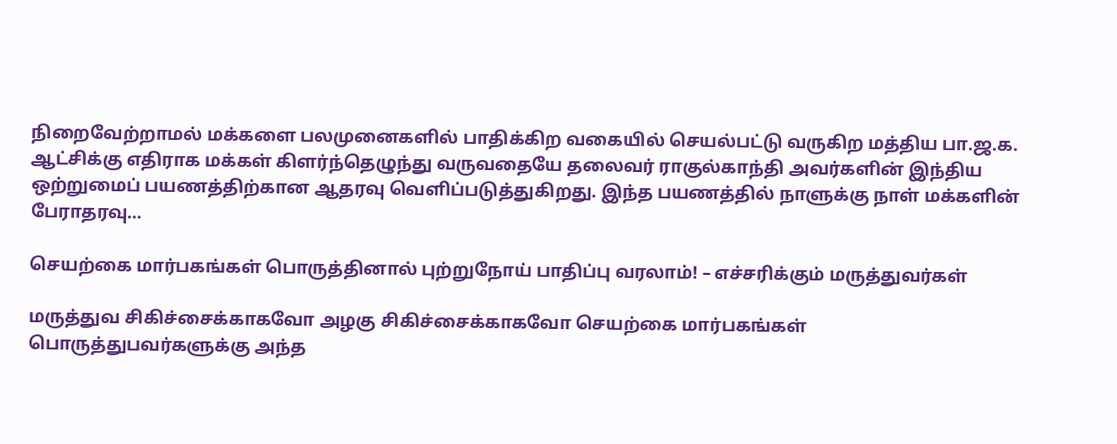நிறைவேற்றாமல் மக்களை பலமுனைகளில் பாதிக்கிற வகையில் செயல்பட்டு வருகிற மத்திய பா.ஜ.க. ஆட்சிக்கு எதிராக மக்கள் கிளர்ந்தெழுந்து வருவதையே தலைவர் ராகுல்காந்தி அவர்களின் இந்திய ஒற்றுமைப் பயணத்திற்கான ஆதரவு வெளிப்படுத்துகிறது. இந்த பயணத்தில் நாளுக்கு நாள் மக்களின் பேராதரவு…

செயற்கை மார்பகங்கள் பொருத்தினால் புற்றுநோய் பாதிப்பு வரலாம்! – எச்சரிக்கும் மருத்துவர்கள்

மருத்துவ சிகிச்சைக்காகவோ அழகு சிகிச்சைக்காகவோ செயற்கை மார்பகங்கள் பொருத்துபவர்களுக்கு அந்த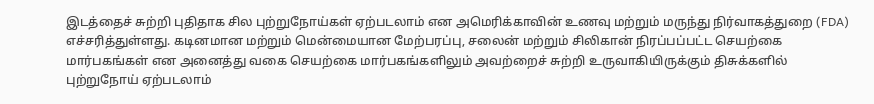இடத்தைச் சுற்றி புதிதாக சில புற்றுநோய்கள் ஏற்படலாம் என அமெரிக்காவின் உணவு மற்றும் மருந்து நிர்வாகத்துறை (FDA) எச்சரித்துள்ளது. கடினமான மற்றும் மென்மையான மேற்பரப்பு, சலைன் மற்றும் சிலிகான் நிரப்பப்பட்ட செயற்கை மார்பகங்கள் என அனைத்து வகை செயற்கை மார்பகங்களிலும் அவற்றைச் சுற்றி உருவாகியிருக்கும் திசுக்களில் புற்றுநோய் ஏற்படலாம்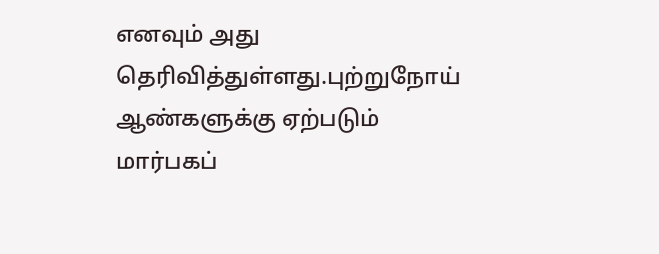எனவும் அது தெரிவித்துள்ளது.புற்றுநோய் ஆண்களுக்கு ஏற்படும் மார்பகப்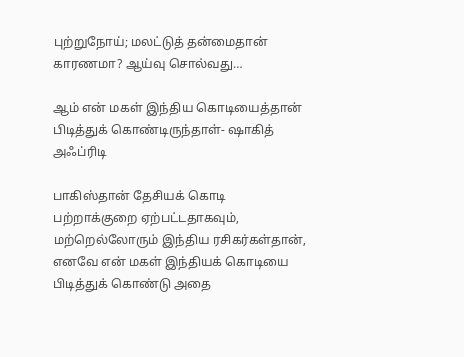புற்றுநோய்; மலட்டுத் தன்மைதான் காரணமா? ஆய்வு சொல்வது…

ஆம் என் மகள் இந்திய கொடியைத்தான் பிடித்துக் கொண்டிருந்தாள்- ஷாகித் அஃப்ரிடி

பாகிஸ்தான் தேசியக் கொடி பற்றாக்குறை ஏற்பட்டதாகவும், மற்றெல்லோரும் இந்திய ரசிகர்கள்தான், எனவே என் மகள் இந்தியக் கொடியை பிடித்துக் கொண்டு அதை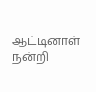ஆட்டினாள் நன்றி